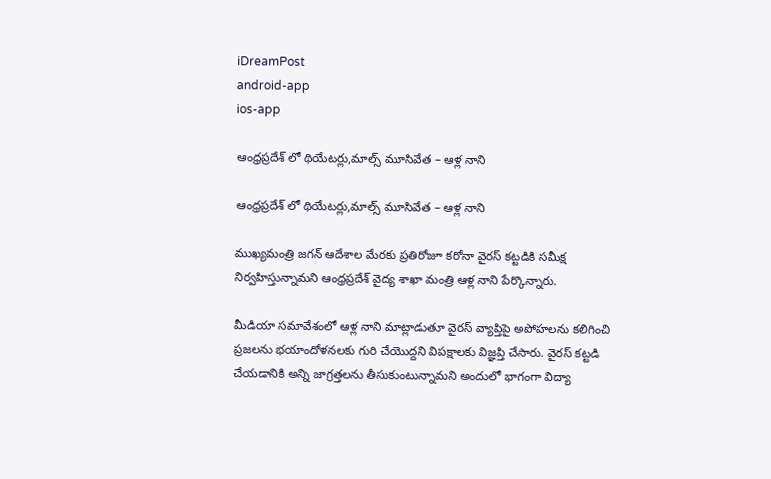iDreamPost
android-app
ios-app

ఆంధ్రప్రదేశ్ లో థియేటర్లు,మాల్స్ మూసివేత – ఆళ్ల నాని

ఆంధ్రప్రదేశ్ లో థియేటర్లు,మాల్స్ మూసివేత – ఆళ్ల నాని

ముఖ్యమంత్రి జగన్ ఆదేశాల మేరకు ప్రతిరోజూ కరోనా వైరస్ కట్టడికి సమీక్ష నిర్వహిస్తున్నామని ఆంధ్రప్రదేశ్ వైద్య శాఖా మంత్రి ఆళ్ల నాని పేర్కొన్నారు.

మీడియా సమావేశంలో ఆళ్ల నాని మాట్లాడుతూ వైరస్ వ్యాప్తిపై అపోహలను కలిగించి ప్రజలను భయాందోళనలకు గురి చేయొద్దని విపక్షాలకు విజ్ఞప్తి చేసారు. వైరస్ కట్టడి చేయడానికి అన్ని జాగ్రత్తలను తీసుకుంటున్నామని అందులో భాగంగా విద్యా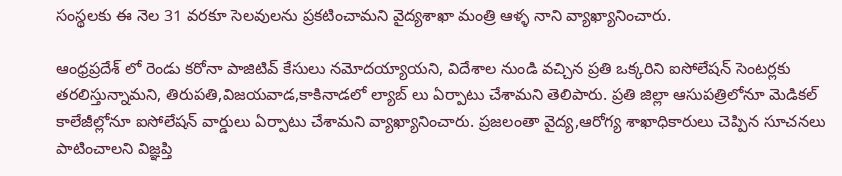సంస్థలకు ఈ నెల 31 వరకూ సెలవులను ప్రకటించామని వైద్యశాఖా మంత్రి ఆళ్ళ నాని వ్యాఖ్యానించారు.

ఆంధ్రప్రదేశ్ లో రెండు కరోనా పాజిటివ్ కేసులు నమోదయ్యాయని, విదేశాల నుండి వచ్చిన ప్రతి ఒక్కరిని ఐసోలేషన్ సెంటర్లకు తరలిస్తున్నామని, తిరుపతి,విజయవాడ,కాకినాడలో ల్యాబ్ లు ఏర్పాటు చేశామని తెలిపారు. ప్రతి జిల్లా ఆసుపత్రిలోనూ మెడికల్ కాలేజీల్లోనూ ఐసోలేషన్ వార్డులు ఏర్పాటు చేశామని వ్యాఖ్యానించారు. ప్రజలంతా వైద్య,ఆరోగ్య శాఖాధికారులు చెప్పిన సూచనలు పాటించాలని విజ్ఞప్తి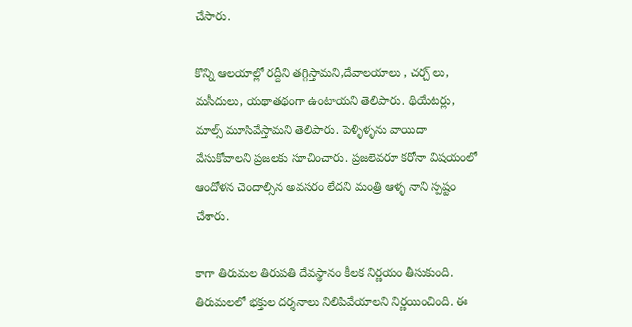చేసారు.

కొన్ని ఆలయాల్లో రద్దీని తగ్గిస్తామని,దేవాలయాలు , చర్చ్ లు, మసీదులు, యథాతథంగా ఉంటాయని తెలిపారు. థియేటర్లు, మాల్స్ మూసివేస్తామని తెలిపారు. పెళ్ళిళ్ళను వాయిదా వేసుకోవాలని ప్రజలకు సూచించారు. ప్రజలెవరూ కరోనా విషయంలో ఆందోళన చెందాల్సిన అవసరం లేదని మంత్రి ఆళ్ళ నాని స్పష్టం చేశారు.

కాగా తిరుమల తిరుపతి దేవస్థానం కీలక నిర్ణయం తీసుకుంది. తిరుమలలో భక్తుల దర్శనాలు నిలిపివేయాలని నిర్ణయించింది. ఈ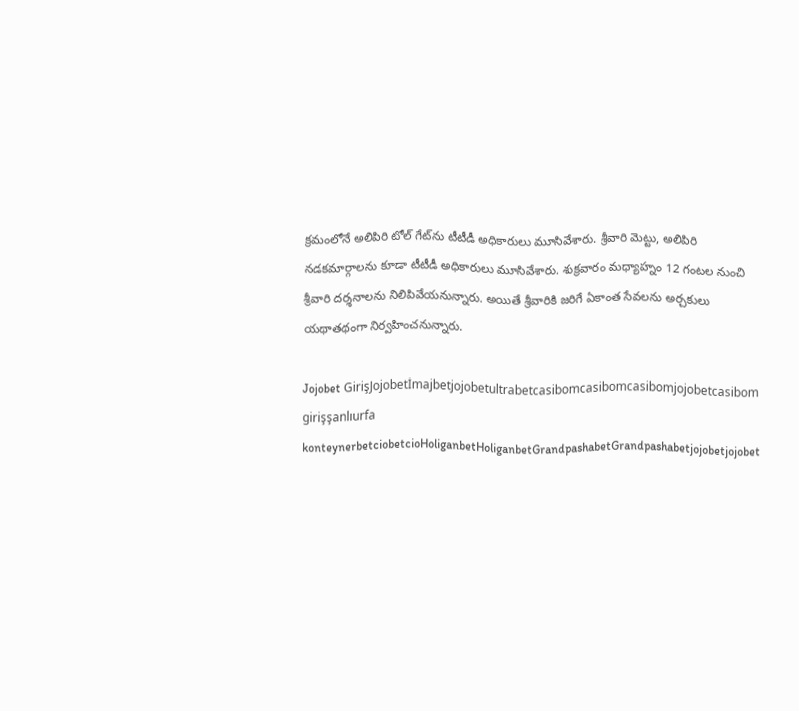క్రమంలోనే అలిపిరి టోల్‌ గేట్‌ను టీటీడీ అధికారులు మూసివేశారు. శ్రీవారి మెట్టు, అలిపిరి నడకమార్గాలను కూడా టీటీడీ అధికారులు మూసివేశారు. శుక్రవారం మధ్యాహ్నం 12 గంటల నుంచి శ్రీవారి దర్శనాలను నిలిపివేయనున్నారు. అయితే శ్రీవారికి జరిగే ఏకాంత సేవలను అర్చకులు యథాతథంగా నిర్వహించనున్నారు.

Jojobet GirişJojobetİmajbetjojobetultrabetcasibomcasibomcasibomjojobetcasibom girişşanlıurfa konteynerbetciobetcioHoliganbetHoliganbetGrandpashabetGrandpashabetjojobetjojobet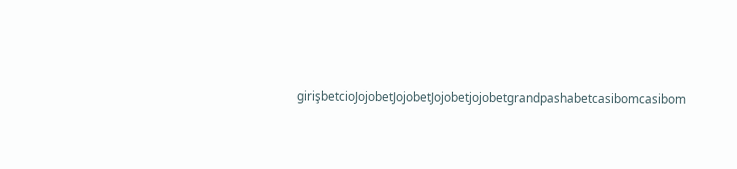girişbetcioJojobetJojobetJojobetjojobetgrandpashabetcasibomcasibom